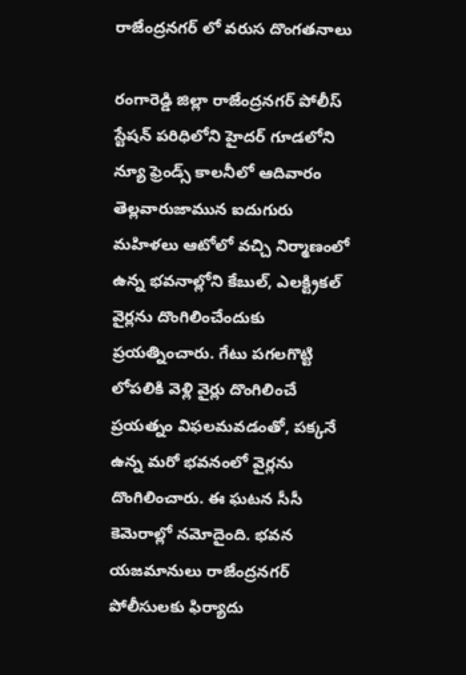రాజేంద్రనగర్ లో వరుస దొంగతనాలు

రంగారెడ్డి జిల్లా రాజేంద్రనగర్ పోలీస్ స్టేషన్ పరిధిలోని హైదర్ గూడలోని న్యూ ఫ్రెండ్స్ కాలనీలో ఆదివారం తెల్లవారుజామున ఐదుగురు మహిళలు ఆటోలో వచ్చి నిర్మాణంలో ఉన్న భవనాల్లోని కేబుల్, ఎలక్ట్రికల్ వైర్లను దొంగిలించేందుకు ప్రయత్నించారు. గేటు పగలగొట్టి లోపలికి వెళ్లి వైర్లు దొంగిలించే ప్రయత్నం విఫలమవడంతో, పక్కనే ఉన్న మరో భవనంలో వైర్లను దొంగిలించారు. ఈ ఘటన సీసీ కెమెరాల్లో నమోదైంది. భవన యజమానులు రాజేంద్రనగర్ పోలీసులకు ఫిర్యాదు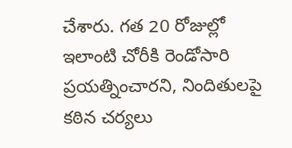చేశారు. గత 20 రోజుల్లో ఇలాంటి చోరీకి రెండోసారి ప్రయత్నించారని, నిందితులపై కఠిన చర్యలు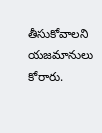తీసుకోవాలని యజమానులు కోరారు.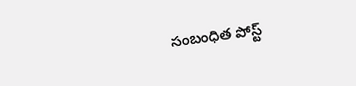సంబంధిత పోస్ట్